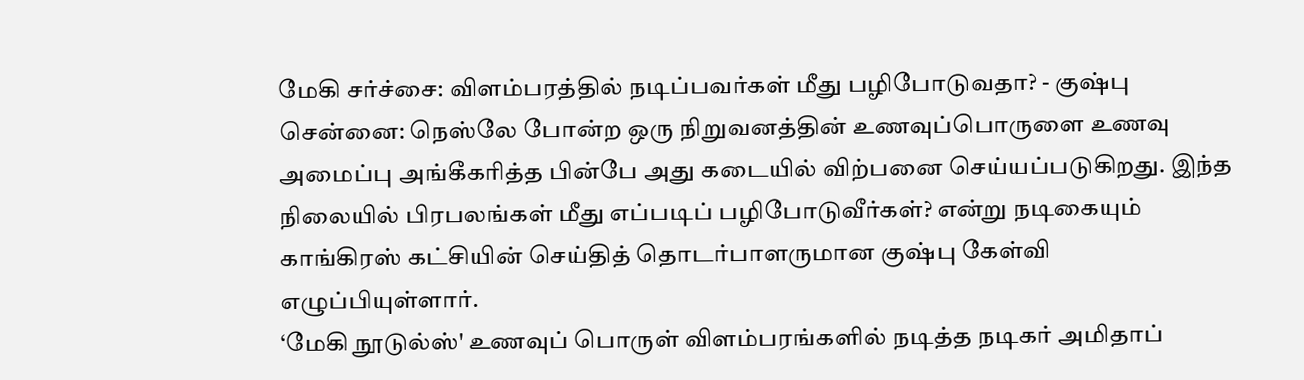மேகி சர்ச்சை: விளம்பரத்தில் நடிப்பவர்கள் மீது பழிபோடுவதா? - குஷ்பு
சென்னை: நெஸ்லே போன்ற ஒரு நிறுவனத்தின் உணவுப்பொருளை உணவு அமைப்பு அங்கீகரித்த பின்பே அது கடையில் விற்பனை செய்யப்படுகிறது. இந்த நிலையில் பிரபலங்கள் மீது எப்படிப் பழிபோடுவீர்கள்? என்று நடிகையும் காங்கிரஸ் கட்சியின் செய்தித் தொடர்பாளருமான குஷ்பு கேள்வி எழுப்பியுள்ளார்.
‘மேகி நூடுல்ஸ்' உணவுப் பொருள் விளம்பரங்களில் நடித்த நடிகர் அமிதாப்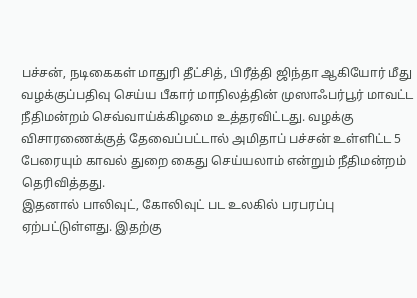பச்சன், நடிகைகள் மாதுரி தீட்சித், பிரீத்தி ஜிந்தா ஆகியோர் மீது வழக்குப்பதிவு செய்ய பீகார் மாநிலத்தின் முஸாஃபர்பூர் மாவட்ட நீதிமன்றம் செவ்வாய்க்கிழமை உத்தரவிட்டது. வழக்கு விசாரணைக்குத் தேவைப்பட்டால் அமிதாப் பச்சன் உள்ளிட்ட 5 பேரையும் காவல் துறை கைது செய்யலாம் என்றும் நீதிமன்றம் தெரிவித்தது.
இதனால் பாலிவுட், கோலிவுட் பட உலகில் பரபரப்பு ஏற்பட்டுள்ளது. இதற்கு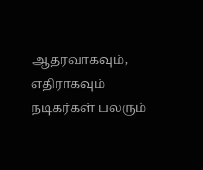ஆதரவாகவும், எதிராகவும் நடிகர்கள் பலரும்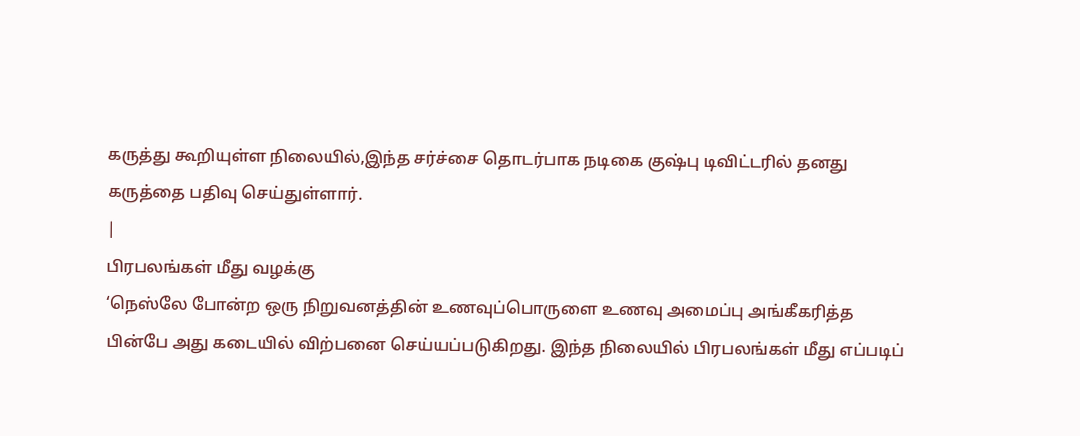கருத்து கூறியுள்ள நிலையில்,இந்த சர்ச்சை தொடர்பாக நடிகை குஷ்பு டிவிட்டரில் தனது கருத்தை பதிவு செய்துள்ளார்.
|
பிரபலங்கள் மீது வழக்கு
‘நெஸ்லே போன்ற ஒரு நிறுவனத்தின் உணவுப்பொருளை உணவு அமைப்பு அங்கீகரித்த பின்பே அது கடையில் விற்பனை செய்யப்படுகிறது. இந்த நிலையில் பிரபலங்கள் மீது எப்படிப்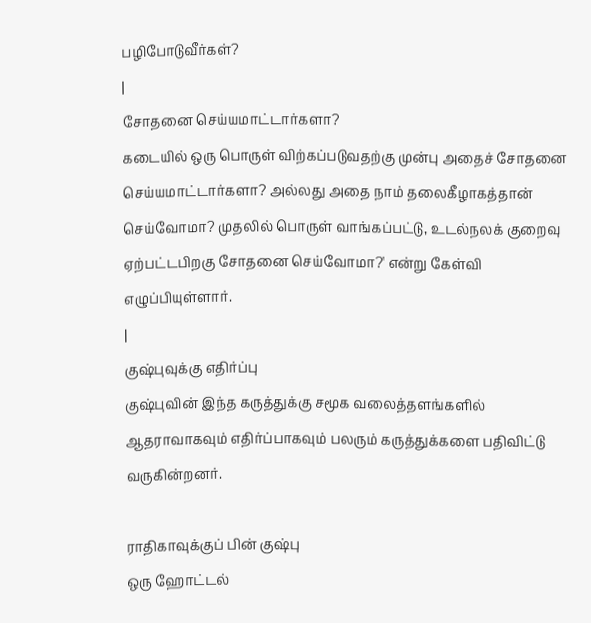பழிபோடுவீர்கள்?
|
சோதனை செய்யமாட்டார்களா?
கடையில் ஒரு பொருள் விற்கப்படுவதற்கு முன்பு அதைச் சோதனை செய்யமாட்டார்களா? அல்லது அதை நாம் தலைகீழாகத்தான் செய்வோமா? முதலில் பொருள் வாங்கப்பட்டு, உடல்நலக் குறைவு ஏற்பட்டபிறகு சோதனை செய்வோமா?' என்று கேள்வி எழுப்பியுள்ளார்.
|
குஷ்புவுக்கு எதிர்ப்பு
குஷ்புவின் இந்த கருத்துக்கு சமூக வலைத்தளங்களில் ஆதராவாகவும் எதிர்ப்பாகவும் பலரும் கருத்துக்களை பதிவிட்டு வருகின்றனர்.

ராதிகாவுக்குப் பின் குஷ்பு
ஒரு ஹோட்டல்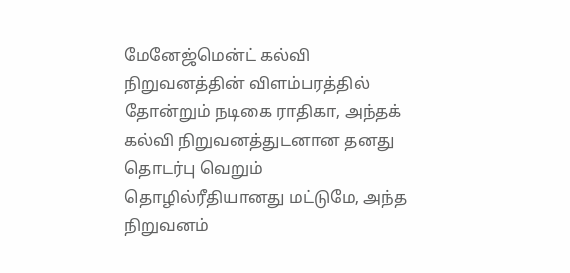மேனேஜ்மென்ட் கல்வி நிறுவனத்தின் விளம்பரத்தில் தோன்றும் நடிகை ராதிகா, அந்தக் கல்வி நிறுவனத்துடனான தனது தொடர்பு வெறும் தொழில்ரீதியானது மட்டுமே, அந்த நிறுவனம்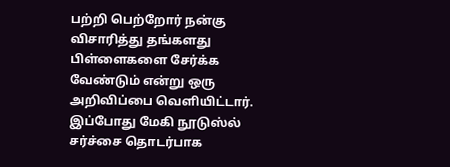பற்றி பெற்றோர் நன்கு விசாரித்து தங்களது பிள்ளைகளை சேர்க்க வேண்டும் என்று ஒரு அறிவிப்பை வெளியிட்டார். இப்போது மேகி நூடுஸ்ல் சர்ச்சை தொடர்பாக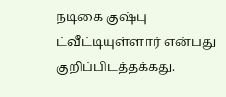நடிகை குஷ்பு ட்வீட்டியுள்ளார் என்பது குறிப்பிடத்தக்கது.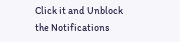Click it and Unblock the Notifications